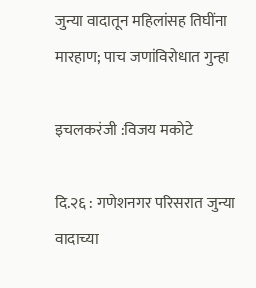जुन्या वादातून महिलांसह तिघींना मारहाण; पाच जणांविरोधात गुन्हा

इचलकरंजी :विजय मकोटे

दि.२६ : गणेशनगर परिसरात जुन्या वादाच्या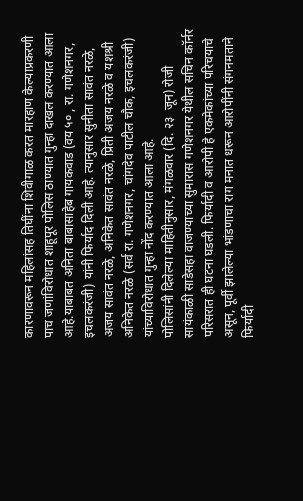कारणावरून महिलांसह तिघींना शिवीगाळ करत मारहाण केल्याप्रकरणी पाच जणांविरोधात शाहूपूर पोलिस ठाण्यात गुन्हा दाखल करण्यात आला आहे.याबाबत अनिता बाबासाहेब गायकवाड (वय ५० , रा. गणेशनगर, इचलकरंजी) यांनी फिर्याद दिली आहे. त्यानुसार सुनीता सावंत नरळे, अजय सावंत नरळे, अनिकेत सावंत नरळे, प्रिती अजय नरळे व यशश्री अनिकेत नरळे (सर्व रा. गणेशनगर, चांगदेव पाटील चौक, इचलकरंजी) यांच्याविरोधात गुन्हा नोंद करण्यात आला आहे.
पोलिसांनी दिलेल्या माहितीनुसार, मंगळवार (दि. २३  जून) रोजी सायंकाळी साडेसहा वाजण्याच्या सुमारास गणेशनगर येथील सचिन कॉर्नर परिसरात ही घटना घडली. फिर्यादी व आरोपी हे एकमेकांच्या परिचयाचे असून, पूर्वी झालेल्या भांडणाचा राग मनात धरून आरोपींनी संगनमताने फिर्यादी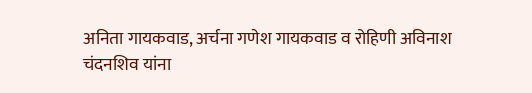अनिता गायकवाड, अर्चना गणेश गायकवाड व रोहिणी अविनाश चंदनशिव यांना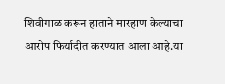शिवीगाळ करून हाताने मारहाण केल्याचा आरोप फिर्यादीत करण्यात आला आहे.या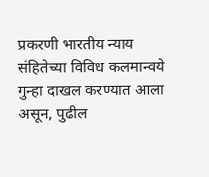प्रकरणी भारतीय न्याय संहितेच्या विविध कलमान्वये गुन्हा दाखल करण्यात आला असून, पुढील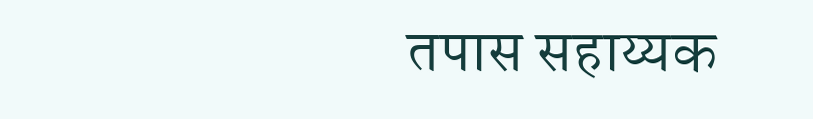तपास सहाय्यक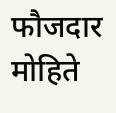फौजदार मोहिते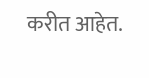करीत आहेत.